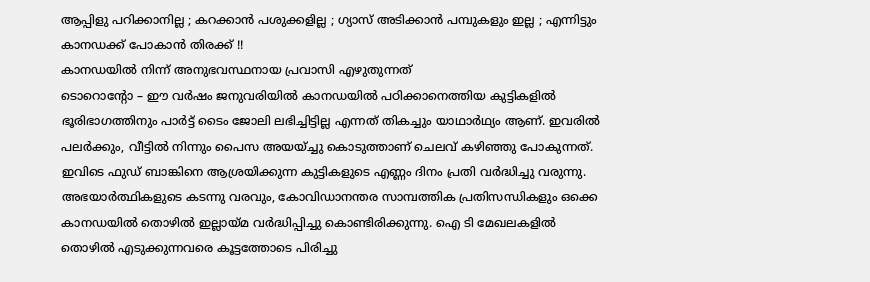ആപ്പിളു പറിക്കാനില്ല ; കറക്കാൻ പശുക്കളില്ല ; ഗ്യാസ് അടിക്കാൻ പമ്പുകളും ഇല്ല ; എന്നിട്ടും കാനഡക്ക് പോകാൻ തിരക്ക് !!
കാനഡയിൽ നിന്ന് അനുഭവസ്ഥനായ പ്രവാസി എഴുതുന്നത്
ടൊറൊന്റോ – ഈ വർഷം ജനുവരിയിൽ കാനഡയിൽ പഠിക്കാനെത്തിയ കുട്ടികളിൽ ഭൂരിഭാഗത്തിനും പാർട്ട് ടൈം ജോലി ലഭിച്ചിട്ടില്ല എന്നത് തികച്ചും യാഥാർഥ്യം ആണ്. ഇവരിൽ പലർക്കും, വീട്ടിൽ നിന്നും പൈസ അയയ്ച്ചു കൊടുത്താണ് ചെലവ് കഴിഞ്ഞു പോകുന്നത്. ഇവിടെ ഫുഡ് ബാങ്കിനെ ആശ്രയിക്കുന്ന കുട്ടികളുടെ എണ്ണം ദിനം പ്രതി വർദ്ധിച്ചു വരുന്നു.
അഭയാർത്ഥികളുടെ കടന്നു വരവും, കോവിഡാനന്തര സാമ്പത്തിക പ്രതിസന്ധികളും ഒക്കെ കാനഡയിൽ തൊഴിൽ ഇല്ലായ്മ വർദ്ധിപ്പിച്ചു കൊണ്ടിരിക്കുന്നു. ഐ ടി മേഖലകളിൽ തൊഴിൽ എടുക്കുന്നവരെ കൂട്ടത്തോടെ പിരിച്ചു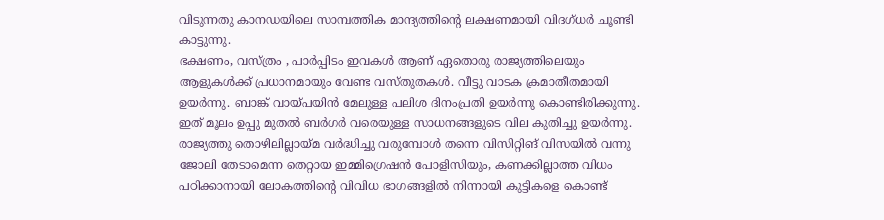വിടുന്നതു കാനഡയിലെ സാമ്പത്തിക മാന്ദ്യത്തിന്റെ ലക്ഷണമായി വിദഗ്ധർ ചൂണ്ടി കാട്ടുന്നു.
ഭക്ഷണം, വസ്ത്രം , പാർപ്പിടം ഇവകൾ ആണ് ഏതൊരു രാജ്യത്തിലെയും ആളുകൾക്ക് പ്രധാനമായും വേണ്ട വസ്തുതകൾ. വീട്ടു വാടക ക്രമാതീതമായി ഉയർന്നു. ബാങ്ക് വായ്പയിൻ മേലുള്ള പലിശ ദിനംപ്രതി ഉയർന്നു കൊണ്ടിരിക്കുന്നു. ഇത് മൂലം ഉപ്പു മുതൽ ബർഗർ വരെയുള്ള സാധനങ്ങളുടെ വില കുതിച്ചു ഉയർന്നു.
രാജ്യത്തു തൊഴിലില്ലായ്മ വർദ്ധിച്ചു വരുമ്പോൾ തന്നെ വിസിറ്റിങ് വിസയിൽ വന്നു ജോലി തേടാമെന്ന തെറ്റായ ഇമ്മിഗ്രെഷൻ പോളിസിയും, കണക്കില്ലാത്ത വിധം പഠിക്കാനായി ലോകത്തിന്റെ വിവിധ ഭാഗങ്ങളിൽ നിന്നായി കുട്ടികളെ കൊണ്ട്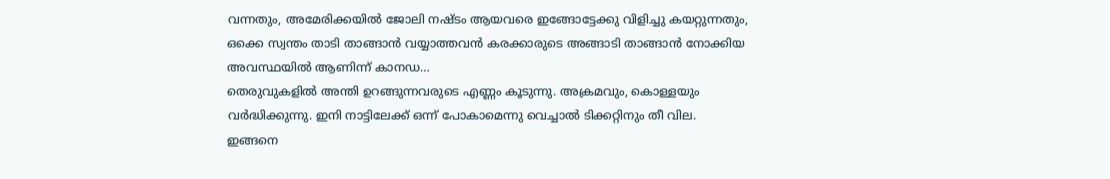വന്നതും, അമേരിക്കയിൽ ജോലി നഷ്ടം ആയവരെ ഇങ്ങോട്ടേക്കു വിളിച്ചു കയറ്റുന്നതും, ഒക്കെ സ്വന്തം താടി താങ്ങാൻ വയ്യാത്തവൻ കരക്കാരുടെ അങ്ങാടി താങ്ങാൻ നോക്കിയ അവസ്ഥയിൽ ആണിന്ന് കാനഡ…
തെരുവുകളിൽ അന്തി ഉറങ്ങുന്നവരുടെ എണ്ണം കൂടുന്നു. അക്രമവും, കൊള്ളയും വർദ്ധിക്കുന്നു. ഇനി നാട്ടിലേക്ക് ഒന്ന് പോകാമെന്നു വെച്ചാൽ ടിക്കറ്റിനും തീ വില.
ഇങ്ങനെ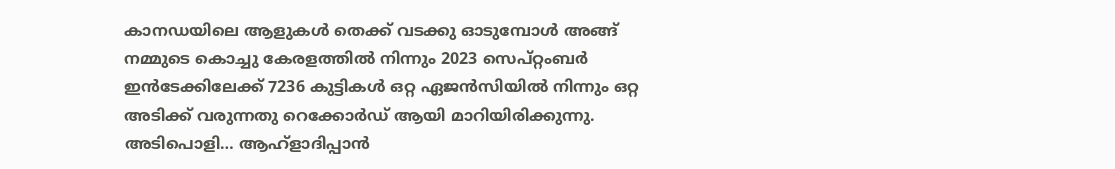കാനഡയിലെ ആളുകൾ തെക്ക് വടക്കു ഓടുമ്പോൾ അങ്ങ് നമ്മുടെ കൊച്ചു കേരളത്തിൽ നിന്നും 2023 സെപ്റ്റംബർ ഇൻടേക്കിലേക്ക് 7236 കുട്ടികൾ ഒറ്റ ഏജൻസിയിൽ നിന്നും ഒറ്റ അടിക്ക് വരുന്നതു റെക്കോർഡ് ആയി മാറിയിരിക്കുന്നു. അടിപൊളി… ആഹ്ളാദിപ്പാൻ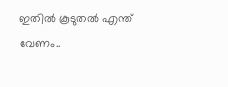ഇതിൽ കൂടുതൽ എന്ത് വേണം..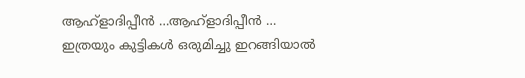ആഹ്ളാദിപ്പീൻ …ആഹ്ളാദിപ്പീൻ …
ഇത്രയും കുട്ടികൾ ഒരുമിച്ചു ഇറങ്ങിയാൽ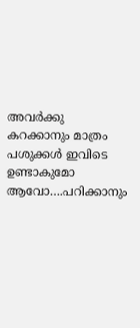അവർക്കു കറക്കാനും മാത്രം പശുക്കൾ ഇവിടെ ഉണ്ടാകുമോ ആവോ….പറിക്കാനും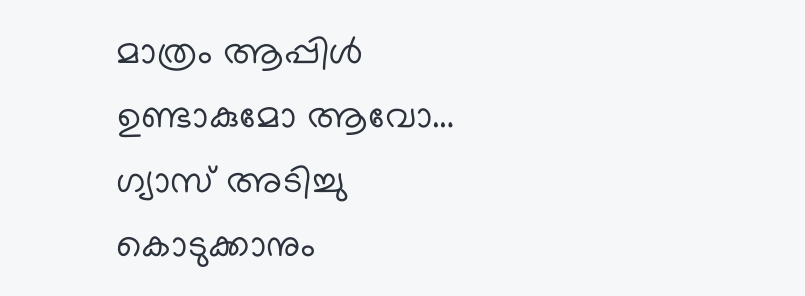മാത്രം ആപ്പിൾ ഉണ്ടാകുമോ ആവോ… ഗ്യാസ് അടിച്ചു കൊടുക്കാനും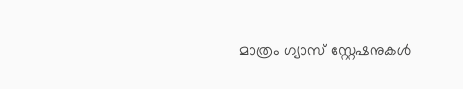മാത്രം ഗ്യാസ് സ്റ്റേഷനുകൾ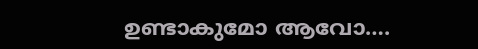ഉണ്ടാകുമോ ആവോ….